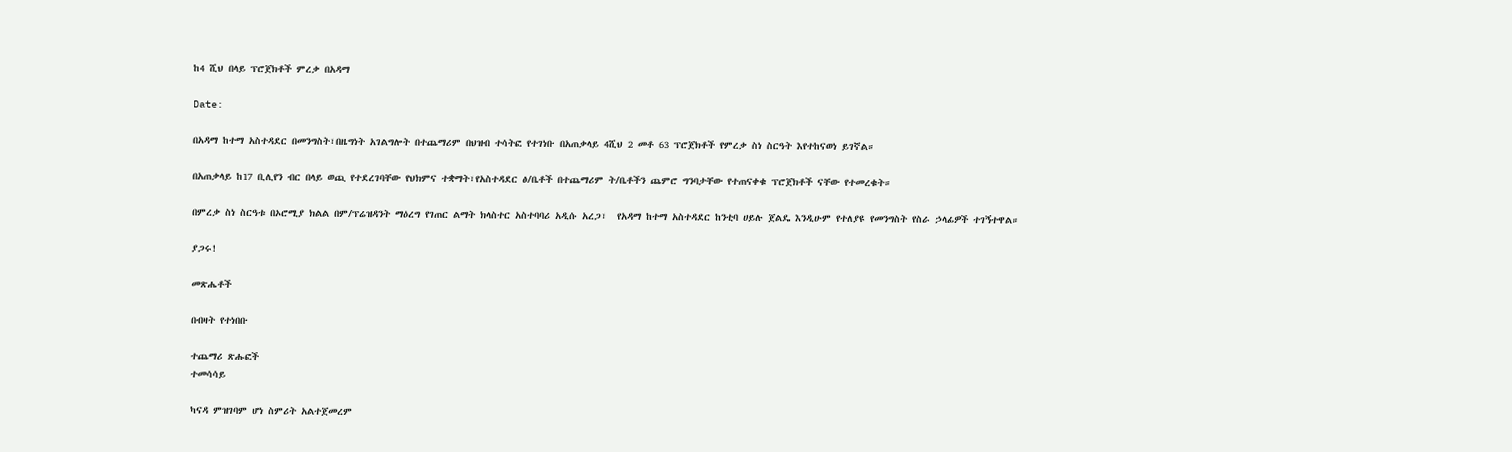ከ4 ሺህ በላይ ፕሮጀክቶች ምረቃ በአዳማ

Date:

በአዳማ ከተማ አስተዳደር በመንግስት፣በዜግነት አገልግሎት በተጨማሪም በህዝብ ተሳትፎ የተገነቡ በአጠቃላይ 4ሺህ 2 መቶ 63 ፕሮጀክቶች የምረቃ ስነ ስርዓት እየተከናወነ ይገኛል።

በአጠቃላይ ከ17 ቢሊየን ብር በላይ ወጪ የተደረገባቸው የህክምና ተቋማት፣የአስተዳደር ፅ/ቤቶች በተጨማሪም ት/ቤቶችን ጨምሮ ግንባታቸው የተጠናቀቁ ፕሮጀክቶች ናቸው የተመረቁት።

በምረቃ ስነ ስርዓቱ በኦሮሚያ ክልል በም/ፕሬዝዳንት ማዕረግ የገጠር ልማት ክላስተር አስተባባሪ አዲሱ አረጋ፣  የአዳማ ከተማ አስተዳደር ከንቲባ ሀይሉ ጀልዴ እንዲሁም የተለያዩ የመንግስት የስራ ኃላፊዎች ተገኝተዋል።

ያጋሩ!

መጽሔቶች

በብዛት የተነበቡ

ተጨማሪ ጽሑፎች
ተመሳሳይ

ካናዳ ምዝገባም ሆነ ስምሪት አልተጀመረም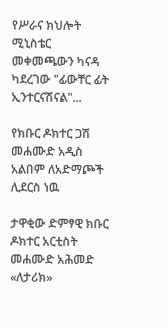የሥራና ክህሎት ሚኒስቴር መቀመጫውን ካናዳ ካደረገው "ፊውቸር ፊት ኢንተርናሽናል"...

የክቡር ዶክተር ጋሽ መሐሙድ አዲስ አልበም ለአድማጮች ሊደርስ ነዉ

ታዋቂው ድምፃዊ ክቡር ዶክተር አርቲስት መሐሙድ አሕመድ «ለታሪክ»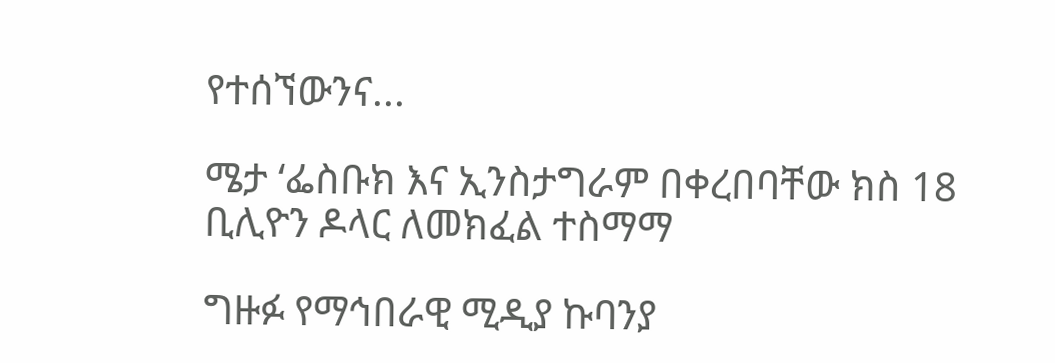የተሰኘውንና...

ሜታ ‘ፌስቡክ እና ኢንስታግራም በቀረበባቸው ክስ 18 ቢሊዮን ዶላር ለመክፈል ተስማማ

ግዙፉ የማኅበራዊ ሚዲያ ኩባንያ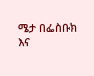ሜታ በፌስቡክ እና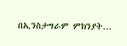በኢንስታግራም ምክንያት...